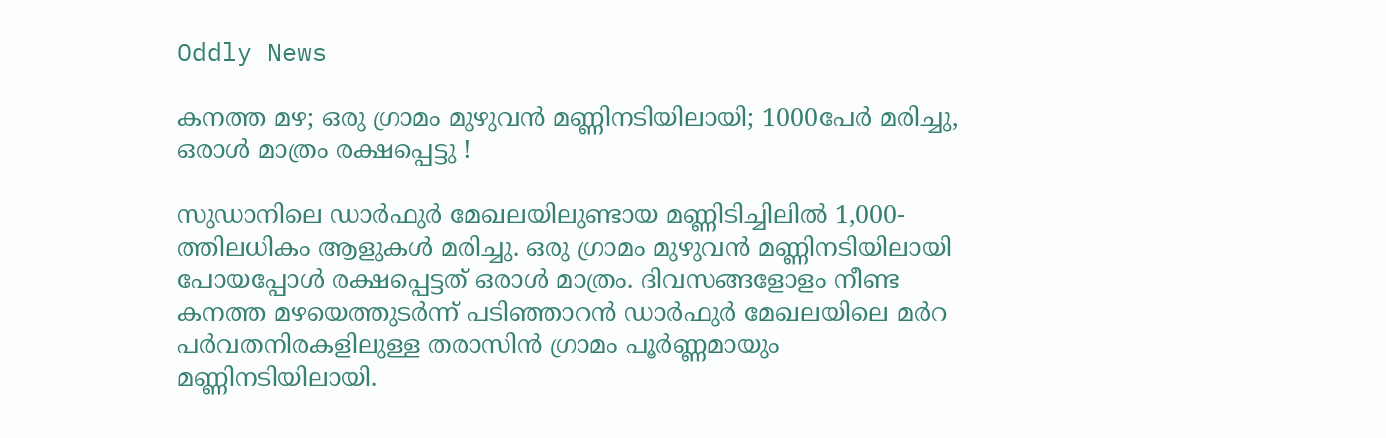Oddly News

കനത്ത മഴ; ഒരു ഗ്രാമം മുഴുവന്‍ മണ്ണിനടിയിലായി; 1000പേര്‍ മരിച്ചു, ഒരാള്‍ മാത്രം രക്ഷപ്പെട്ടു !

സുഡാനിലെ ഡാര്‍ഫുര്‍ മേഖലയിലുണ്ടായ മണ്ണിടിച്ചിലില്‍ 1,000-ത്തിലധികം ആളുകള്‍ മരിച്ചു. ഒരു ഗ്രാമം മുഴുവന്‍ മണ്ണിനടിയിലായി പോയപ്പോള്‍ രക്ഷപ്പെട്ടത് ഒരാള്‍ മാത്രം. ദിവസങ്ങളോളം നീണ്ട കനത്ത മഴയെത്തുടര്‍ന്ന് പടിഞ്ഞാറന്‍ ഡാര്‍ഫുര്‍ മേഖലയിലെ മര്‍റ പര്‍വതനിരകളിലുള്ള തരാസിന്‍ ഗ്രാമം പൂര്‍ണ്ണമായും മണ്ണിനടിയിലായി.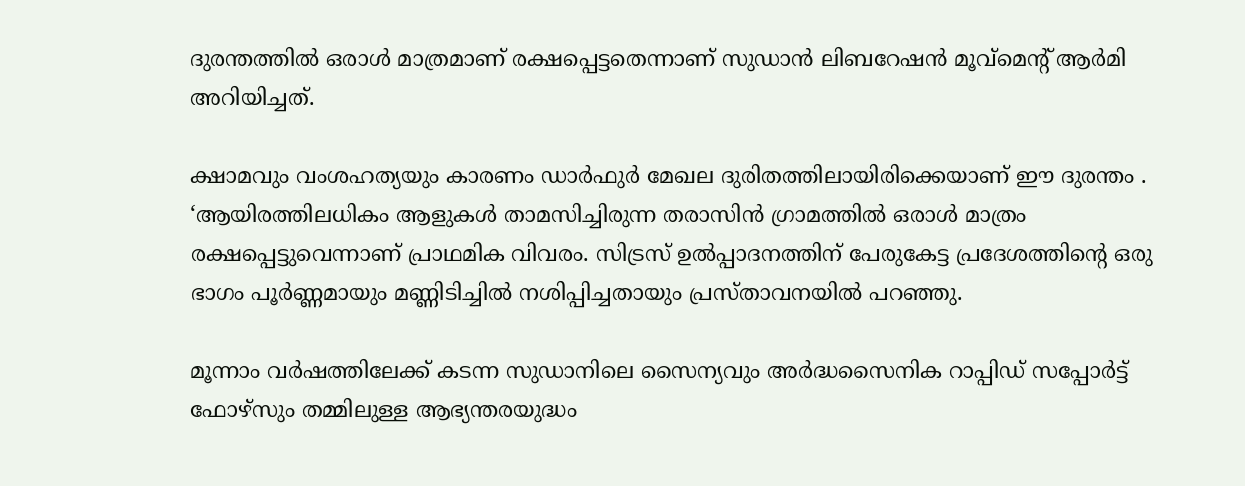ദുരന്തത്തില്‍ ഒരാള്‍ മാത്രമാണ് രക്ഷപ്പെട്ടതെന്നാണ് സുഡാന്‍ ലിബറേഷന്‍ മൂവ്മെന്റ് ആര്‍മി അറിയിച്ചത്.

ക്ഷാമവും വംശഹത്യയും കാരണം ഡാര്‍ഫുര്‍ മേഖല ദുരിതത്തിലായിരിക്കെയാണ് ഈ ദുരന്തം . ‘ആയിരത്തിലധികം ആളുകള്‍ താമസിച്ചിരുന്ന തരാസിന്‍ ഗ്രാമത്തില്‍ ഒരാള്‍ മാത്രം രക്ഷപ്പെട്ടുവെന്നാണ് പ്രാഥമിക വിവരം. സിട്രസ് ഉല്‍പ്പാദനത്തിന് പേരുകേട്ട പ്രദേശത്തിന്റെ ഒരു ഭാഗം പൂര്‍ണ്ണമായും മണ്ണിടിച്ചില്‍ നശിപ്പിച്ചതായും പ്രസ്താവനയില്‍ പറഞ്ഞു.

മൂന്നാം വര്‍ഷത്തിലേക്ക് കടന്ന സുഡാനിലെ സൈന്യവും അര്‍ദ്ധസൈനിക റാപ്പിഡ് സപ്പോര്‍ട്ട് ഫോഴ്സും തമ്മിലുള്ള ആഭ്യന്തരയുദ്ധം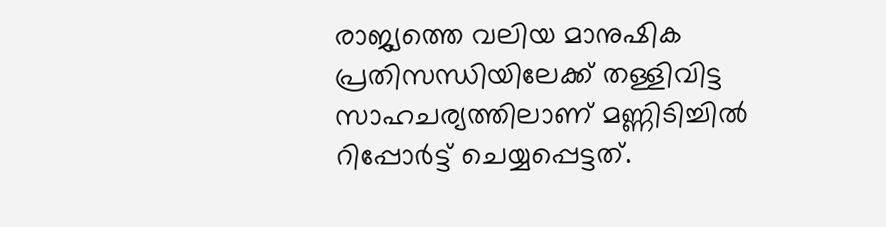രാജ്യത്തെ വലിയ മാനുഷിക പ്രതിസന്ധിയിലേക്ക് തള്ളിവിട്ട സാഹചര്യത്തിലാണ് മണ്ണിടിച്ചില്‍ റിപ്പോര്‍ട്ട് ചെയ്യപ്പെട്ടത്.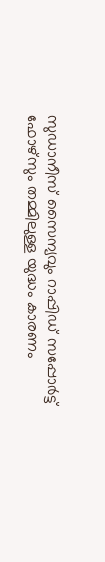സുഡാനീസ് സൈന്യവും റാപ്പിഡ് സപ്പോര്‍ട്ട് ഫോഴ്സും തമ്മിലുള്ള യുദ്ധം കാരണം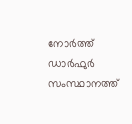നോര്‍ത്ത് ഡാര്‍ഫുര്‍ സംസ്ഥാനത്ത്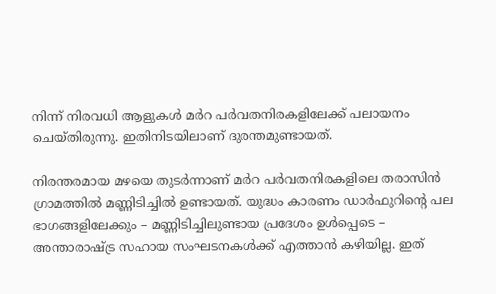നിന്ന് നിരവധി ആളുകള്‍ മര്‍റ പര്‍വതനിരകളിലേക്ക് പലായനം ചെയ്തിരുന്നു. ഇതിനിടയിലാണ് ദുരന്തമുണ്ടായത്.

നിരന്തരമായ മഴയെ തുടര്‍ന്നാണ് മര്‍റ പര്‍വതനിരകളിലെ തരാസിന്‍ ഗ്രാമത്തില്‍ മണ്ണിടിച്ചില്‍ ഉണ്ടായത്. യുദ്ധം കാരണം ഡാര്‍ഫുറിന്റെ പല ഭാഗങ്ങളിലേക്കും – മണ്ണിടിച്ചിലുണ്ടായ പ്രദേശം ഉള്‍പ്പെടെ – അന്താരാഷ്ട്ര സഹായ സംഘടനകള്‍ക്ക് എത്താന്‍ കഴിയില്ല. ഇത്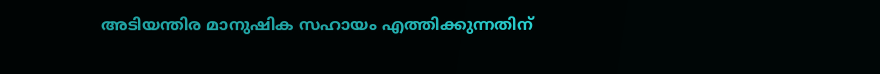അടിയന്തിര മാനുഷിക സഹായം എത്തിക്കുന്നതിന്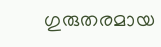ഗുരുതരമായ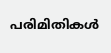പരിമിതികള്‍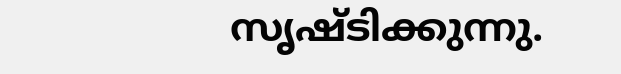സൃഷ്ടിക്കുന്നു.